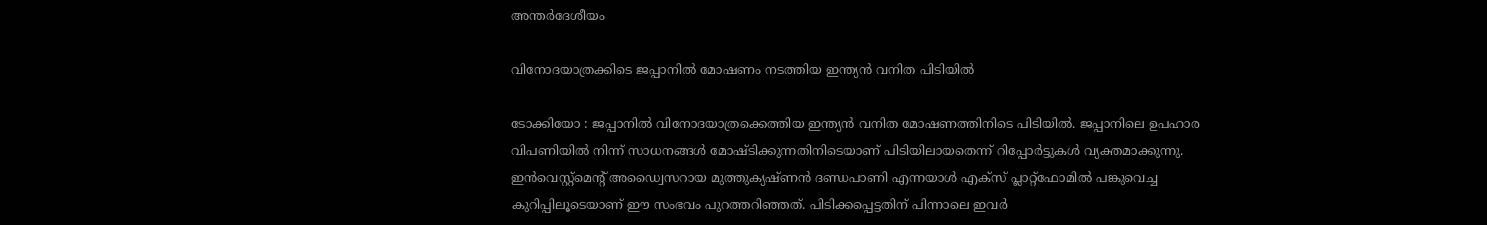അന്തർദേശീയം

വിനോദയാത്രക്കിടെ ജപ്പാനിൽ മോഷണം നടത്തിയ ഇന്ത്യൻ വനിത പിടിയിൽ

ടോക്കിയോ : ജപ്പാനിൽ വിനോദയാത്രക്കെത്തിയ ഇന്ത്യൻ വനിത മോഷണത്തിനിടെ പിടിയിൽ. ജപ്പാനിലെ ഉപഹാര വിപണിയിൽ നിന്ന് സാധനങ്ങൾ മോഷ്ടിക്കുന്നതിനിടെയാണ് പിടിയിലായതെന്ന് റിപ്പോർട്ടുകൾ വ്യക്തമാക്കുന്നു. ഇൻവെസ്റ്റ്‌മെന്റ് അഡ്വൈസറായ മുത്തുക്യഷ്ണൻ ദണ്ഡപാണി എന്നയാൾ എക്‌സ് പ്ലാറ്റ്‌ഫോമിൽ പങ്കുവെച്ച കുറിപ്പിലൂടെയാണ് ഈ സംഭവം പുറത്തറിഞ്ഞത്. പിടിക്കപ്പെട്ടതിന് പിന്നാലെ ഇവർ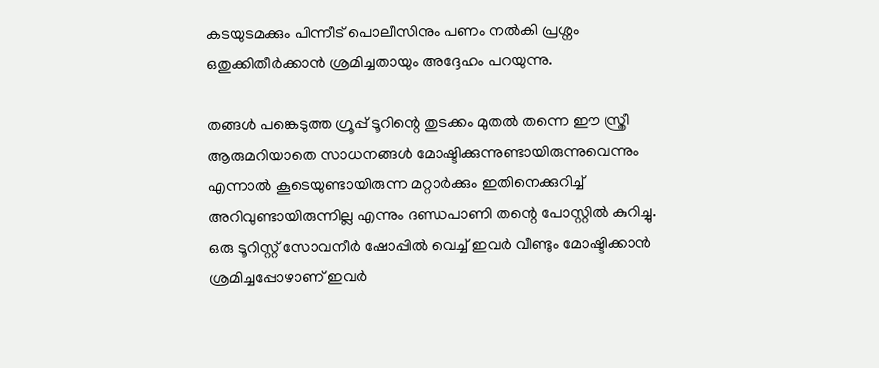കടയുടമക്കും പിന്നീട് പൊലീസിനും പണം നൽകി പ്രശ്നം ഒതുക്കിതീർക്കാൻ ശ്രമിച്ചതായും അദ്ദേഹം പറയുന്നു.

തങ്ങൾ പങ്കെടുത്ത ഗ്രൂപ്പ് ടൂറിന്റെ തുടക്കം മുതൽ തന്നെ ഈ സ്ത്രീ ആരുമറിയാതെ സാധനങ്ങൾ മോഷ്ടിക്കുന്നുണ്ടായിരുന്നുവെന്നും എന്നാൽ കൂടെയുണ്ടായിരുന്ന മറ്റാർക്കും ഇതിനെക്കുറിച്ച് അറിവുണ്ടായിരുന്നില്ല എന്നും ദണ്ഡപാണി തന്റെ പോസ്റ്റിൽ കുറിച്ചു. ഒരു ടൂറിസ്റ്റ് സോവനീർ ഷോപ്പിൽ വെച്ച് ഇവർ വീണ്ടും മോഷ്ടിക്കാൻ ശ്രമിച്ചപ്പോഴാണ് ഇവർ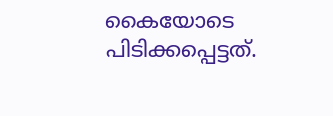കൈയോടെ പിടിക്കപ്പെട്ടത്.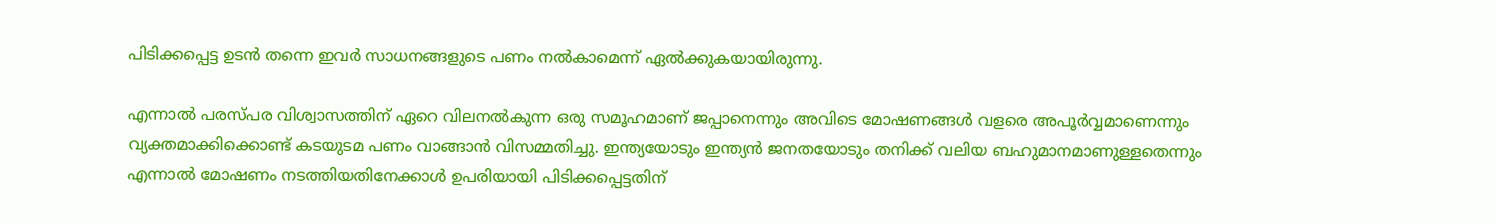പിടിക്കപ്പെട്ട ഉടൻ തന്നെ ഇവർ സാധനങ്ങളുടെ പണം നൽകാമെന്ന് ഏൽക്കുകയായിരുന്നു.

എന്നാൽ പരസ്പര വിശ്വാസത്തിന് ഏറെ വിലനൽകുന്ന ഒരു സമൂഹമാണ് ജപ്പാനെന്നും അവിടെ മോഷണങ്ങൾ വളരെ അപൂർവ്വമാണെന്നും വ്യക്തമാക്കിക്കൊണ്ട് കടയുടമ പണം വാങ്ങാൻ വിസമ്മതിച്ചു. ഇന്ത്യയോടും ഇന്ത്യൻ ജനതയോടും തനിക്ക് വലിയ ബഹുമാനമാണുള്ളതെന്നും എന്നാൽ മോഷണം നടത്തിയതിനേക്കാൾ ഉപരിയായി പിടിക്കപ്പെട്ടതിന്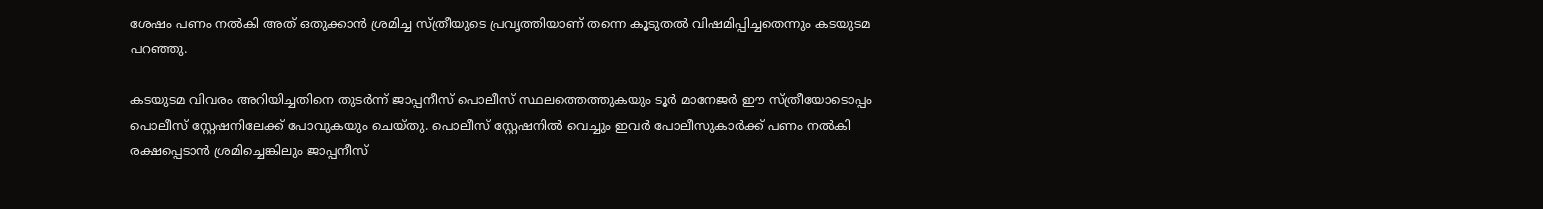ശേഷം പണം നൽകി അത് ഒതുക്കാൻ ശ്രമിച്ച സ്ത്രീയുടെ പ്രവൃത്തിയാണ് തന്നെ കൂടുതൽ വിഷമിപ്പിച്ചതെന്നും കടയുടമ പറഞ്ഞു.

കടയുടമ വിവരം അറിയിച്ചതിനെ തുടർന്ന് ജാപ്പനീസ് പൊലീസ് സ്ഥലത്തെത്തുകയും ടൂർ മാനേജർ ഈ സ്ത്രീയോടൊപ്പം പൊലീസ് സ്റ്റേഷനിലേക്ക് പോവുകയും ചെയ്തു. പൊലീസ് സ്റ്റേഷനിൽ വെച്ചും ഇവർ പോലീസുകാർക്ക് പണം നൽകി രക്ഷപ്പെടാൻ ശ്രമിച്ചെങ്കിലും ജാപ്പനീസ്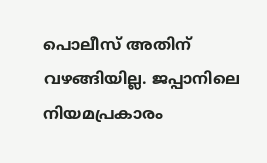പൊലീസ് അതിന് വഴങ്ങിയില്ല. ജപ്പാനിലെ നിയമപ്രകാരം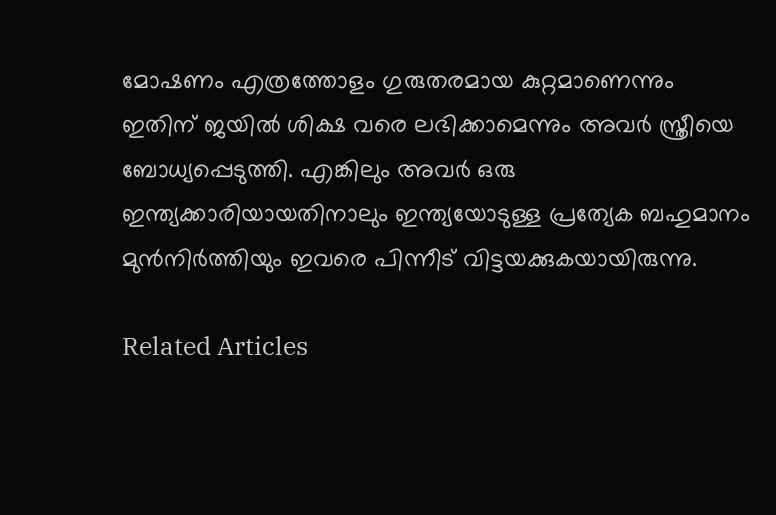മോഷണം എത്രത്തോളം ഗുരുതരമായ കുറ്റമാണെന്നും ഇതിന് ജയിൽ ശിക്ഷ വരെ ലഭിക്കാമെന്നും അവർ സ്ത്രീയെ ബോധ്യപ്പെടുത്തി. എങ്കിലും അവർ ഒരു ഇന്ത്യക്കാരിയായതിനാലും ഇന്ത്യയോടുള്ള പ്രത്യേക ബഹുമാനം മുൻനിർത്തിയും ഇവരെ പിന്നീട് വിട്ടയക്കുകയായിരുന്നു.

Related Articles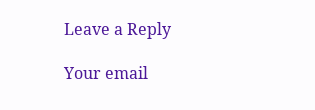Leave a Reply

Your email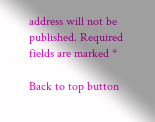address will not be published. Required fields are marked *

Back to top button